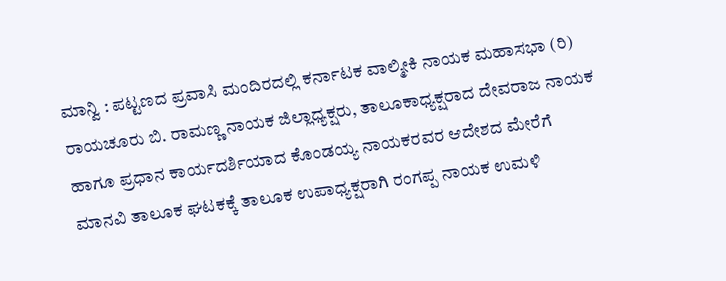ಮಾನ್ವಿ : ಪಟ್ಟಣದ ಪ್ರವಾಸಿ ಮಂದಿರದಲ್ಲಿ ಕರ್ನಾಟಕ ವಾಲ್ಮೀಕಿ ನಾಯಕ ಮಹಾಸಭಾ (ರಿ) ರಾಯಚೂರು ಬಿ. ರಾಮಣ್ಣ ನಾಯಕ ಜಿಲ್ಲಾಧ್ಯಕ್ಷರು, ತಾಲೂಕಾಧ್ಯಕ್ಷರಾದ ದೇವರಾಜ ನಾಯಕ ಹಾಗೂ ಪ್ರಧಾನ ಕಾರ್ಯದರ್ಶಿಯಾದ ಕೊಂಡಯ್ಯ ನಾಯಕರವರ ಆದೇಶದ ಮೇರೆಗೆ ಮಾನವಿ ತಾಲೂಕ ಘಟಕಕ್ಕೆ ತಾಲೂಕ ಉಪಾಧ್ಯಕ್ಷರಾಗಿ ರಂಗಪ್ಪ ನಾಯಕ ಉಮಳಿ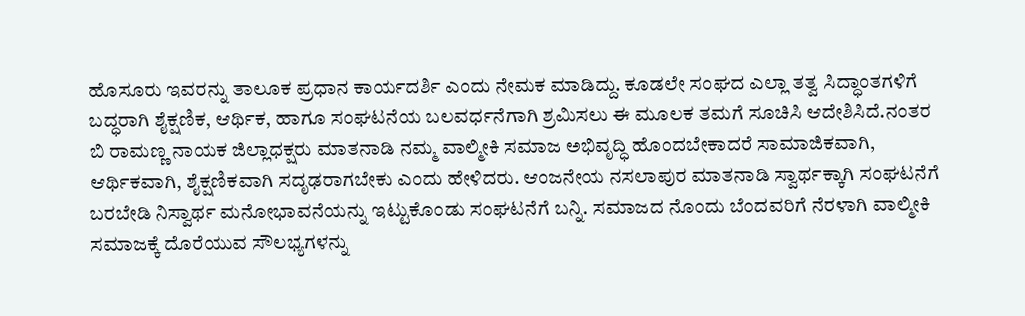ಹೊಸೂರು ಇವರನ್ನು ತಾಲೂಕ ಪ್ರಧಾನ ಕಾರ್ಯದರ್ಶಿ ಎಂದು ನೇಮಕ ಮಾಡಿದ್ದು. ಕೂಡಲೇ ಸಂಘದ ಎಲ್ಲಾ ತತ್ವ ಸಿದ್ಧಾಂತಗಳಿಗೆ ಬದ್ಧರಾಗಿ ಶೈಕ್ಷಣಿಕ, ಆರ್ಥಿಕ, ಹಾಗೂ ಸಂಘಟನೆಯ ಬಲವರ್ಧನೆಗಾಗಿ ಶ್ರಮಿಸಲು ಈ ಮೂಲಕ ತಮಗೆ ಸೂಚಿಸಿ ಆದೇಶಿಸಿದೆ.ನಂತರ ಬಿ ರಾಮಣ್ಣ ನಾಯಕ ಜಿಲ್ಲಾಧಕ್ಷರು ಮಾತನಾಡಿ ನಮ್ಮ ವಾಲ್ಮೀಕಿ ಸಮಾಜ ಅಭಿವೃದ್ಧಿ ಹೊಂದಬೇಕಾದರೆ ಸಾಮಾಜಿಕವಾಗಿ, ಆರ್ಥಿಕವಾಗಿ, ಶೈಕ್ಷಣಿಕವಾಗಿ ಸದೃಢರಾಗಬೇಕು ಎಂದು ಹೇಳಿದರು. ಆಂಜನೇಯ ನಸಲಾಪುರ ಮಾತನಾಡಿ ಸ್ವಾರ್ಥಕ್ಕಾಗಿ ಸಂಘಟನೆಗೆ ಬರಬೇಡಿ ನಿಸ್ವಾರ್ಥ ಮನೋಭಾವನೆಯನ್ನು ಇಟ್ಟುಕೊಂಡು ಸಂಘಟನೆಗೆ ಬನ್ನಿ. ಸಮಾಜದ ನೊಂದು ಬೆಂದವರಿಗೆ ನೆರಳಾಗಿ ವಾಲ್ಮೀಕಿ ಸಮಾಜಕ್ಕೆ ದೊರೆಯುವ ಸೌಲಭ್ಯಗಳನ್ನು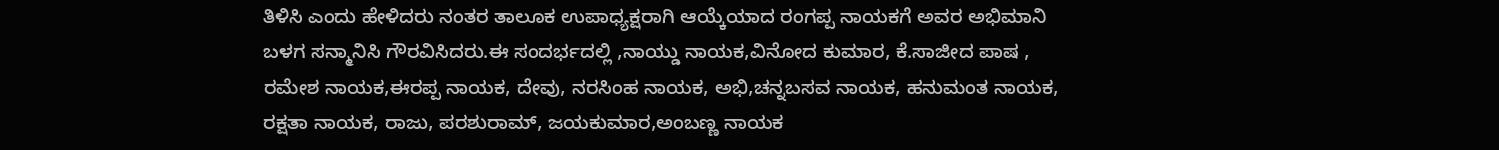ತಿಳಿಸಿ ಎಂದು ಹೇಳಿದರು ನಂತರ ತಾಲೂಕ ಉಪಾಧ್ಯಕ್ಷರಾಗಿ ಆಯ್ಕೆಯಾದ ರಂಗಪ್ಪ ನಾಯಕಗೆ ಅವರ ಅಭಿಮಾನಿ ಬಳಗ ಸನ್ಮಾನಿಸಿ ಗೌರವಿಸಿದರು.ಈ ಸಂದರ್ಭದಲ್ಲಿ ,ನಾಯ್ಡು ನಾಯಕ,ವಿನೋದ ಕುಮಾರ, ಕೆ.ಸಾಜೀದ ಪಾಷ , ರಮೇಶ ನಾಯಕ,ಈರಪ್ಪ ನಾಯಕ, ದೇವು, ನರಸಿಂಹ ನಾಯಕ, ಅಭಿ,ಚನ್ನಬಸವ ನಾಯಕ, ಹನುಮಂತ ನಾಯಕ, ರಕ್ಷತಾ ನಾಯಕ, ರಾಜು, ಪರಶುರಾಮ್, ಜಯಕುಮಾರ,ಅಂಬಣ್ಣ ನಾಯಕ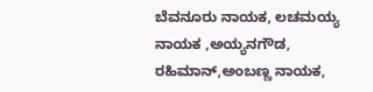ಬೆವನೂರು ನಾಯಕ, ಲಚಮಯ್ಯ ನಾಯಕ ,ಅಯ್ಯನಗೌಡ, ರಹಿಮಾನ್,ಅಂಬಣ್ಣ ನಾಯಕ,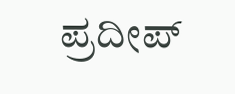ಪ್ರದೀಪ್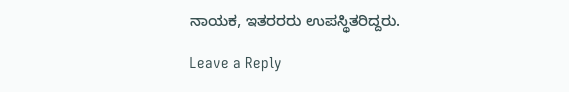ನಾಯಕ, ಇತರರರು ಉಪಸ್ಥಿತರಿದ್ದರು.

Leave a Reply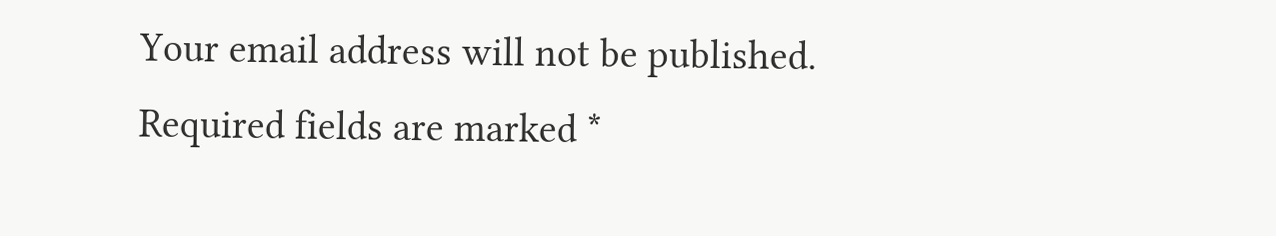Your email address will not be published. Required fields are marked *